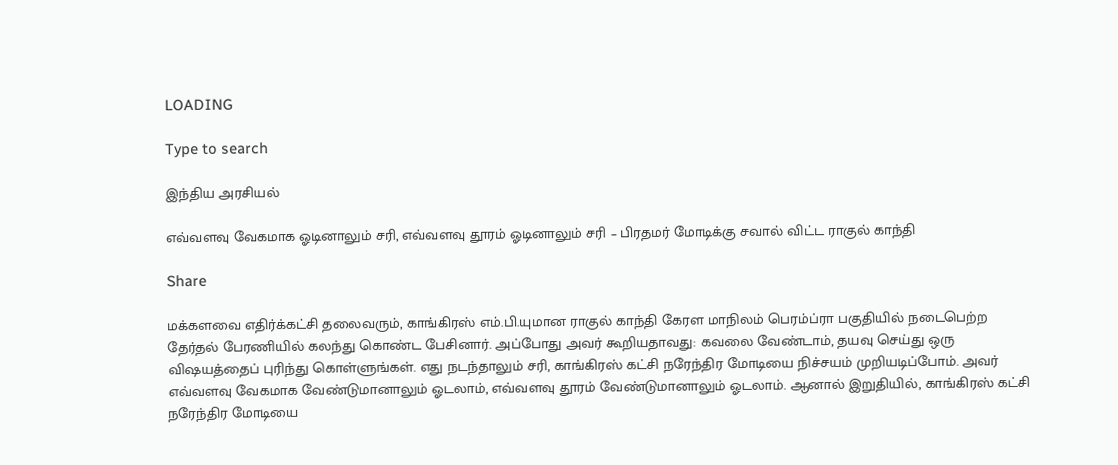LOADING

Type to search

இந்திய அரசியல்

எவ்வளவு வேகமாக ஓடினாலும் சரி, எவ்வளவு தூரம் ஓடினாலும் சரி – பிரதமர் மோடிக்கு சவால் விட்ட ராகுல் காந்தி

Share

மக்களவை எதிர்க்கட்சி தலைவரும், காங்கிரஸ் எம்.பி.யுமான ராகுல் காந்தி கேரள மாநிலம் பெரம்ப்ரா பகுதியில் நடைபெற்ற தேர்தல் பேரணியில் கலந்து கொண்ட பேசினார். அப்போது அவர் கூறியதாவது: கவலை வேண்டாம், தயவு செய்து ஒரு விஷயத்தைப் புரிந்து கொள்ளுங்கள். எது நடந்தாலும் சரி, காங்கிரஸ் கட்சி நரேந்திர மோடியை நிச்சயம் முறியடிப்போம். அவர் எவ்வளவு வேகமாக வேண்டுமானாலும் ஓடலாம், எவ்வளவு தூரம் வேண்டுமானாலும் ஓடலாம். ஆனால் இறுதியில், காங்கிரஸ் கட்சி நரேந்திர மோடியை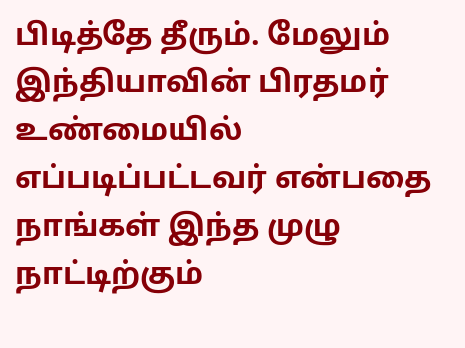பிடித்தே தீரும். மேலும் இந்தியாவின் பிரதமர் உண்மையில் எப்படிப்பட்டவர் என்பதை நாங்கள் இந்த முழு நாட்டிற்கும்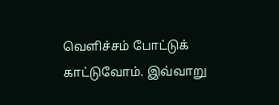வெளிச்சம் போட்டுக் காட்டுவோம். இவ்வாறு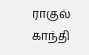ராகுல் காந்தி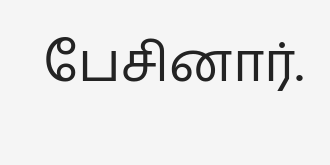பேசினார்.